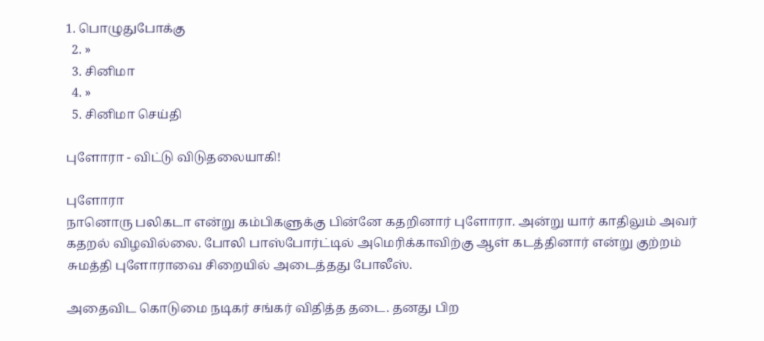1. பொழுதுபோக்கு
  2. »
  3. சினிமா
  4. »
  5. சினிமா செய்தி

புளோரா - விட்டு விடுதலையாகி!

புளோரா
நானொரு பலிகடா என்று கம்பிகளுக்கு பின்னே கதறினார் புளோரா. அன்று யார் காதிலும் அவர் கதறல் விழவில்லை. போலி பாஸ்போர்ட்டில் அமெரிக்காவிற்கு ஆள் கடத்தினார் என்று குற்றம் சுமத்தி புளோராவை சிறையில் அடைத்தது போலீஸ்.

அதைவிட கொடுமை நடிகர் சங்கர் விதித்த தடை. தனது பிற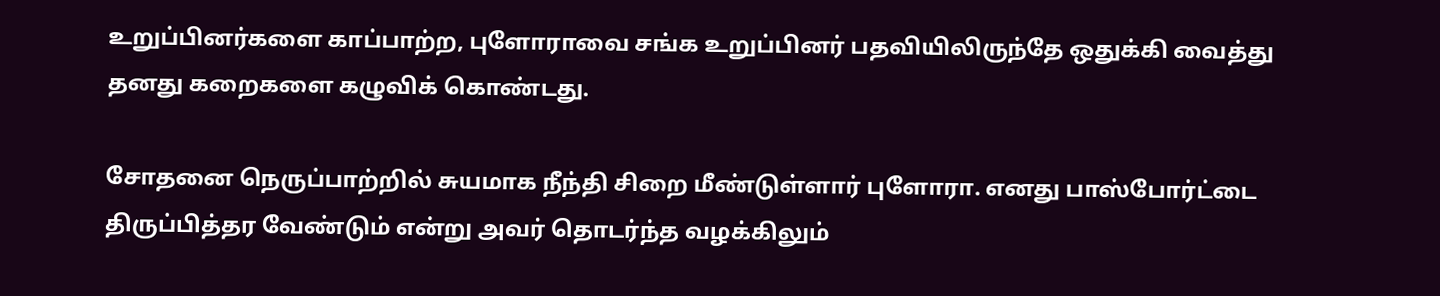உறுப்பினர்களை காப்பாற்ற, புளோராவை சங்க உறுப்பினர் பதவியிலிருந்தே ஒதுக்கி வைத்து தனது கறைகளை கழுவிக் கொண்டது.

சோதனை நெருப்பாற்றில் சுயமாக நீந்தி சிறை மீண்டுள்ளார் புளோரா. எனது பாஸ்போர்ட்டை திருப்பித்தர வேண்டும் என்று அவர் தொடர்ந்த வழக்கிலும்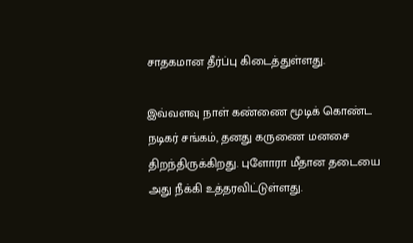சாதகமான தீர்ப்பு கிடைத்துள்ளது.

இவ்வளவு நாள் கண்ணை மூடிக் கொண்ட நடிகர் சங்கம், தனது கருணை மனசை திறந்திருக்கிறது. புளோரா மீதான தடையை அது நீக்கி உத்தரவிட்டுள்ளது.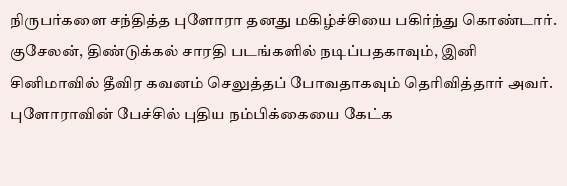நிருபர்களை சந்தித்த புளோரா தனது மகிழ்ச்சியை பகிர்ந்து கொண்டார். குசேலன், திண்டுக்கல் சாரதி படங்களில் நடிப்பதகாவும், இனி சினிமாவில் தீவிர கவனம் செலுத்தப் போவதாகவும் தெரிவித்தார் அவர். புளோராவின் பேச்சில் புதிய நம்பிக்கையை கேட்க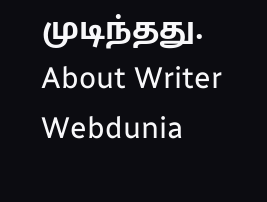முடிந்தது.
About Writer
Webdunia